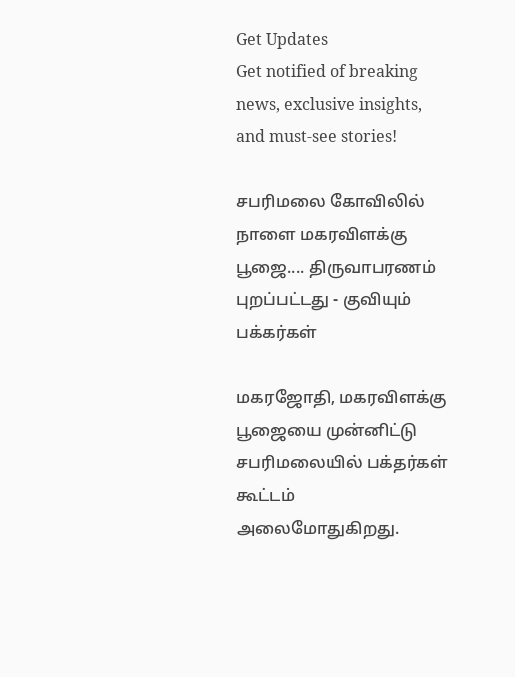Get Updates
Get notified of breaking news, exclusive insights, and must-see stories!

சபரிமலை கோவிலில் நாளை மகரவிளக்கு பூஜை.... திருவாபரணம் புறப்பட்டது - குவியும் பக்கர்கள்

மகரஜோதி, மகரவிளக்கு பூஜையை முன்னிட்டு சபரிமலையில் பக்தர்கள் கூட்டம் அலைமோதுகிறது.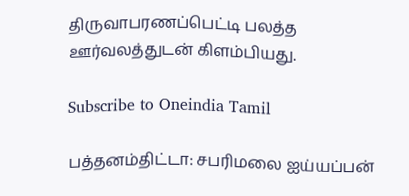திருவாபரணப்பெட்டி பலத்த ஊர்வலத்துடன் கிளம்பியது.

Subscribe to Oneindia Tamil

பத்தனம்திட்டா: சபரிமலை ஐய்யப்பன்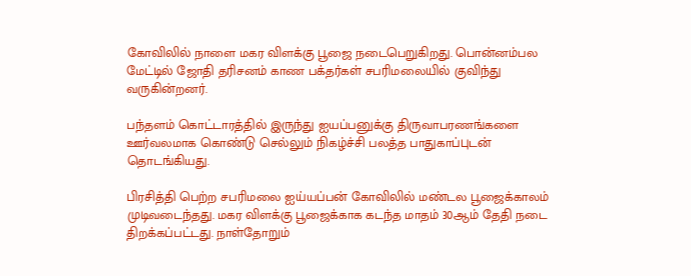கோவிலில் நாளை மகர விளக்கு பூஜை நடைபெறுகிறது. பொன்னம்பல மேட்டில் ஜோதி தரிசனம் காண பக்தர்கள் சபரிமலையில் குவிந்து வருகின்றனர்.

பந்தளம் கொட்டாரத்தில் இருந்து ஐயப்பனுக்கு திருவாபரணங்களை ஊர்வலமாக கொண்டு செல்லும் நிகழ்ச்சி பலத்த பாதுகாப்புடன் தொடங்கியது.

பிரசித்தி பெற்ற சபரிமலை ஐய்யப்பன் கோவிலில் மண்டல பூஜைக்காலம் முடிவடைந்தது. மகர விளக்கு பூஜைக்காக கடந்த மாதம் 30ஆம் தேதி நடை திறக்கப்பட்டது. நாள்தோறும்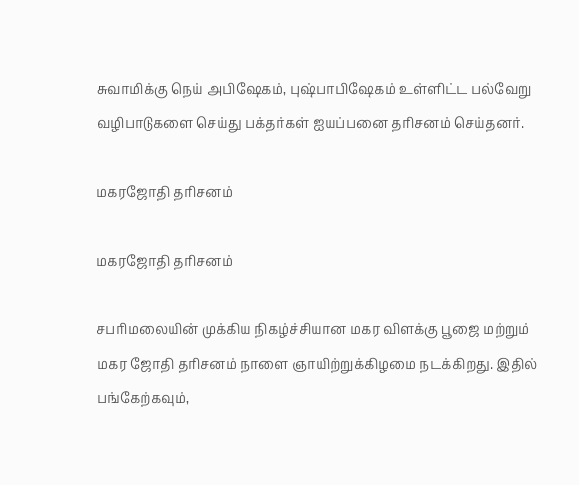சுவாமிக்கு நெய் அபிஷேகம், புஷ்பாபிஷேகம் உள்ளிட்ட பல்வேறு வழிபாடுகளை செய்து பக்தர்கள் ஐயப்பனை தரிசனம் செய்தனர்.

மகரஜோதி தரிசனம்

மகரஜோதி தரிசனம்

சபரிமலையின் முக்கிய நிகழ்ச்சியான மகர விளக்கு பூஜை மற்றும் மகர ஜோதி தரிசனம் நாளை ஞாயிற்றுக்கிழமை நடக்கிறது. இதில் பங்கேற்கவும்,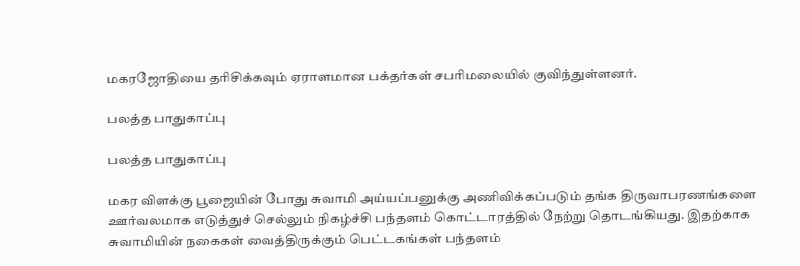மகரஜோதியை தரிசிக்கவும் ஏராளமான பக்தர்கள் சபரிமலையில் குவிந்துள்ளனர்.

பலத்த பாதுகாப்பு

பலத்த பாதுகாப்பு

மகர விளக்கு பூஜையின் போது சுவாமி அய்யப்பனுக்கு அணிவிக்கப்படும் தங்க திருவாபரணங்களை ஊர்வலமாக எடுத்துச் செல்லும் நிகழ்ச்சி பந்தளம் கொட்டாரத்தில் நேற்று தொடங்கியது. இதற்காக சுவாமியின் நகைகள் வைத்திருக்கும் பெட்டகங்கள் பந்தளம்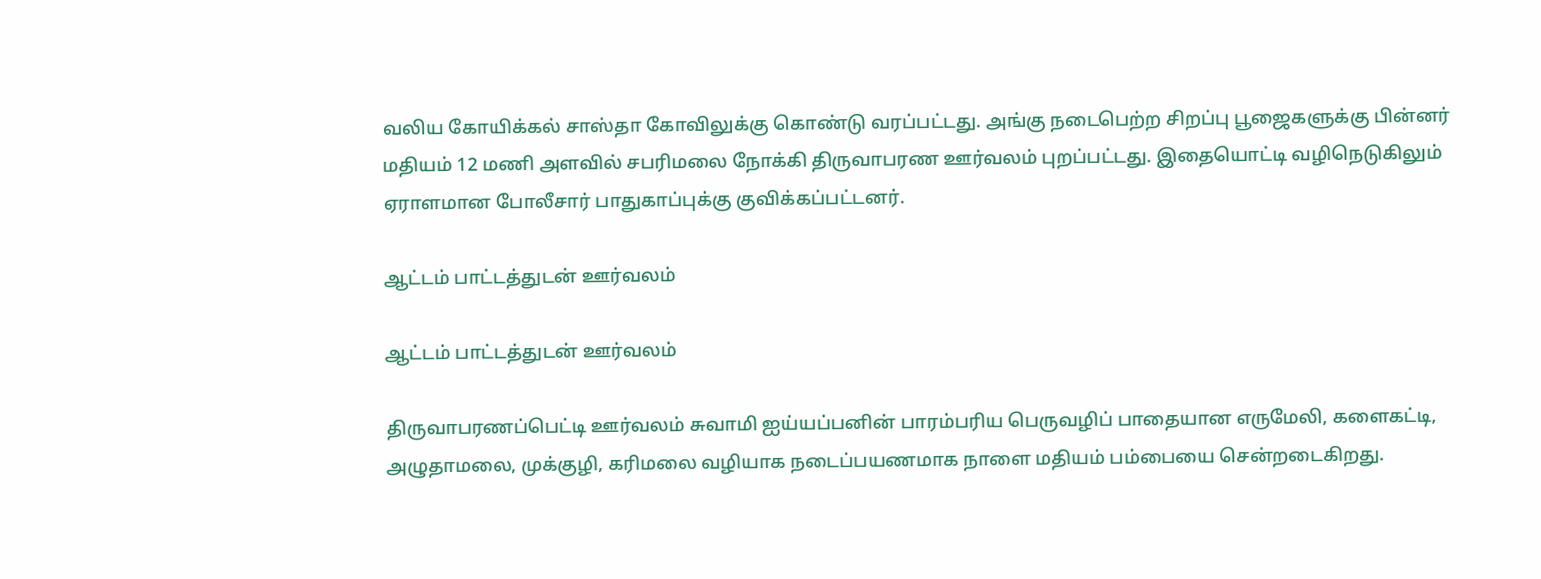வலிய கோயிக்கல் சாஸ்தா கோவிலுக்கு கொண்டு வரப்பட்டது. அங்கு நடைபெற்ற சிறப்பு பூஜைகளுக்கு பின்னர் மதியம் 12 மணி அளவில் சபரிமலை நோக்கி திருவாபரண ஊர்வலம் புறப்பட்டது. இதையொட்டி வழிநெடுகிலும் ஏராளமான போலீசார் பாதுகாப்புக்கு குவிக்கப்பட்டனர்.

ஆட்டம் பாட்டத்துடன் ஊர்வலம்

ஆட்டம் பாட்டத்துடன் ஊர்வலம்

திருவாபரணப்பெட்டி ஊர்வலம் சுவாமி ஐய்யப்பனின் பாரம்பரிய பெருவழிப் பாதையான எருமேலி, களைகட்டி, அழுதாமலை, முக்குழி, கரிமலை வழியாக நடைப்பயணமாக நாளை மதியம் பம்பையை சென்றடைகிறது.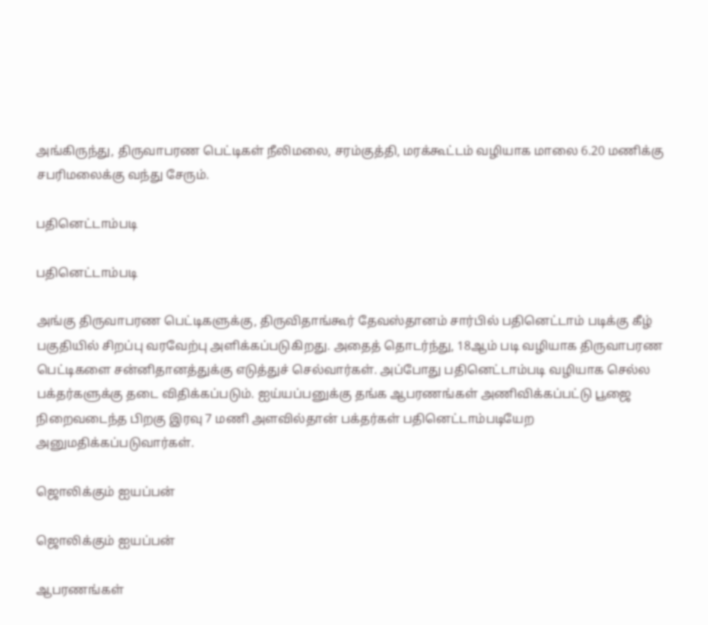அங்கிருந்து, திருவாபரண பெட்டிகள் நீலிமலை, சரம்குத்தி, மரக்கூட்டம் வழியாக மாலை 6.20 மணிக்கு சபரிமலைக்கு வந்து சேரும்.

பதினெட்டாம்படி

பதினெட்டாம்படி

அங்கு திருவாபரண பெட்டிகளுக்கு, திருவிதாங்கூர் தேவஸ்தானம் சார்பில் பதினெட்டாம் படிக்கு கீழ் பகுதியில் சிறப்பு வரவேற்பு அளிக்கப்படுகிறது. அதைத் தொடர்ந்து, 18ஆம் படி வழியாக திருவாபரண பெட்டிகளை சன்னிதானத்துக்கு எடுத்துச் செல்வார்கள். அப்போது பதினெட்டாம்படி வழியாக செல்ல பக்தர்களுக்கு தடை விதிக்கப்படும். ஐய்யப்பனுக்கு தங்க ஆபரணங்கள் அணிவிக்கப்பட்டு பூஜை நிறைவடைந்த பிறகு இரவு 7 மணி அளவில்தான் பக்தர்கள் பதினெட்டாம்படியேற அனுமதிக்கப்படுவார்கள்.

ஜொலிக்கும் ஐயப்பன்

ஜொலிக்கும் ஐயப்பன்

ஆபரணங்கள்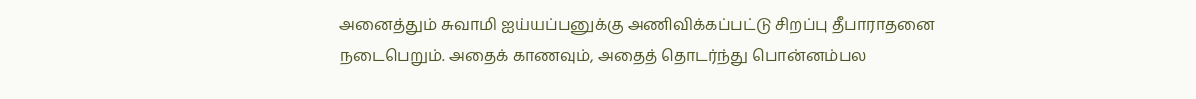அனைத்தும் சுவாமி ஐய்யப்பனுக்கு அணிவிக்கப்பட்டு சிறப்பு தீபாராதனை நடைபெறும். அதைக் காணவும், அதைத் தொடர்ந்து பொன்னம்பல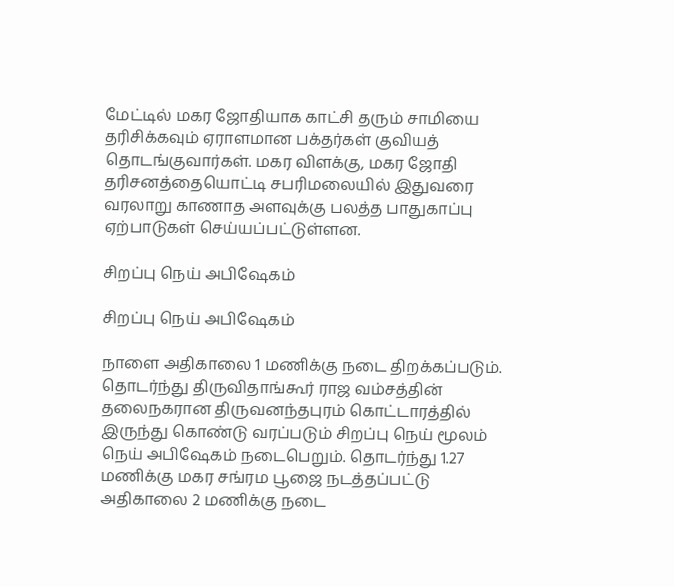மேட்டில் மகர ஜோதியாக காட்சி தரும் சாமியை தரிசிக்கவும் ஏராளமான பக்தர்கள் குவியத் தொடங்குவார்கள். மகர விளக்கு, மகர ஜோதி தரிசனத்தையொட்டி சபரிமலையில் இதுவரை வரலாறு காணாத அளவுக்கு பலத்த பாதுகாப்பு ஏற்பாடுகள் செய்யப்பட்டுள்ளன.

சிறப்பு நெய் அபிஷேகம்

சிறப்பு நெய் அபிஷேகம்

நாளை அதிகாலை 1 மணிக்கு நடை திறக்கப்படும். தொடர்ந்து திருவிதாங்கூர் ராஜ வம்சத்தின் தலைநகரான திருவனந்தபுரம் கொட்டாரத்தில் இருந்து கொண்டு வரப்படும் சிறப்பு நெய் மூலம் நெய் அபிஷேகம் நடைபெறும். தொடர்ந்து 1.27 மணிக்கு மகர சங்ரம பூஜை நடத்தப்பட்டு அதிகாலை 2 மணிக்கு நடை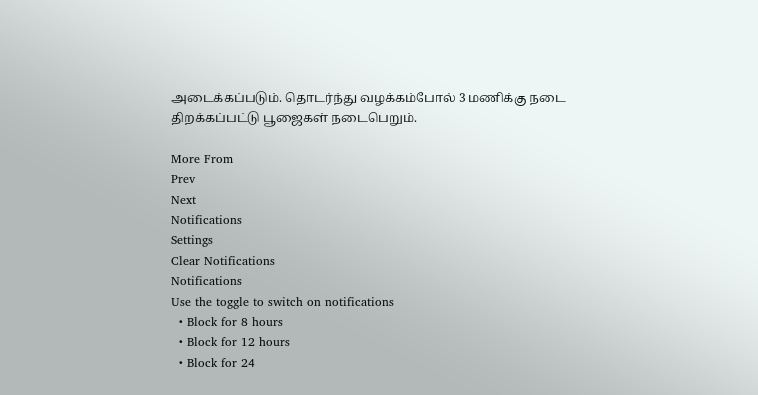அடைக்கப்படும். தொடர்ந்து வழக்கம்போல் 3 மணிக்கு நடை திறக்கப்பட்டு பூஜைகள் நடைபெறும்.

More From
Prev
Next
Notifications
Settings
Clear Notifications
Notifications
Use the toggle to switch on notifications
  • Block for 8 hours
  • Block for 12 hours
  • Block for 24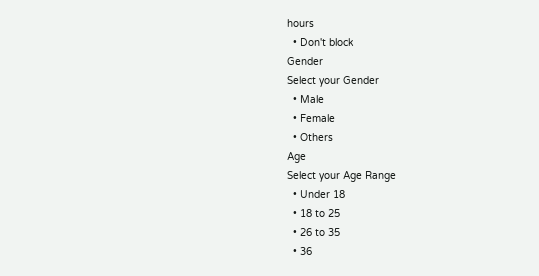hours
  • Don't block
Gender
Select your Gender
  • Male
  • Female
  • Others
Age
Select your Age Range
  • Under 18
  • 18 to 25
  • 26 to 35
  • 36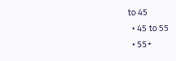to 45
  • 45 to 55
  • 55+